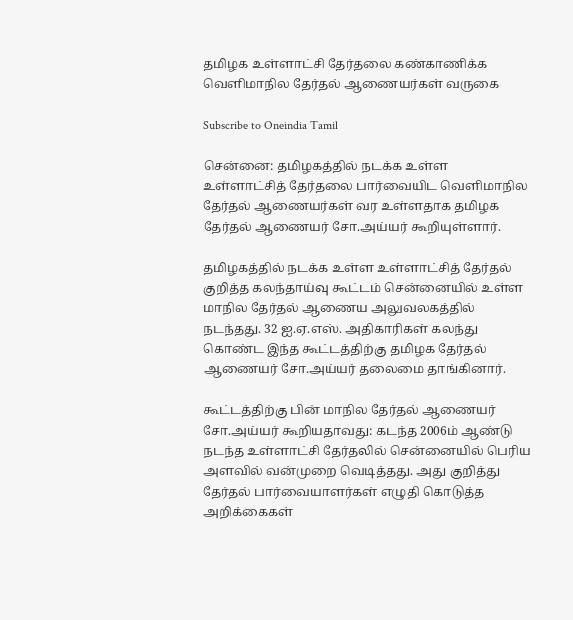தமிழக உள்ளாட்சி தேர்தலை கண்காணிக்க வெளிமாநில தேர்தல் ஆணையர்கள் வருகை

Subscribe to Oneindia Tamil

சென்னை: தமிழகத்தில் நடக்க உள்ள உள்ளாட்சித் தேர்தலை பார்வையிட வெளிமாநில தேர்தல் ஆணையர்கள் வர உள்ளதாக தமிழக தேர்தல் ஆணையர் சோ.அய்யர் கூறியுள்ளார்.

தமிழகத்தில் நடக்க உள்ள உள்ளாட்சித் தேர்தல் குறித்த கலந்தாய்வு கூட்டம் சென்னையில் உள்ள மாநில தேர்தல் ஆணைய அலுவலகத்தில் நடந்தது. 32 ஐ.ஏ.எஸ். அதிகாரிகள் கலந்து கொண்ட இந்த கூட்டத்திற்கு தமிழக தேர்தல் ஆணையர் சோ.அய்யர் தலைமை தாங்கினார்.

கூட்டத்திற்கு பின் மாநில தேர்தல் ஆணையர் சோ.அய்யர் கூறியதாவது: கடந்த 2006ம் ஆண்டு நடந்த உள்ளாட்சி தேர்தலில் சென்னையில் பெரிய அளவில் வன்முறை வெடித்தது. அது குறித்து தேர்தல் பார்வையாளர்கள் எழுதி கொடுத்த அறிக்கைகள்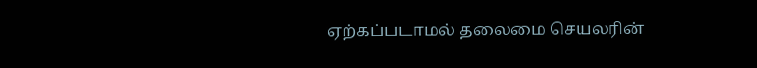ஏற்கப்படாமல் தலைமை செயலரின்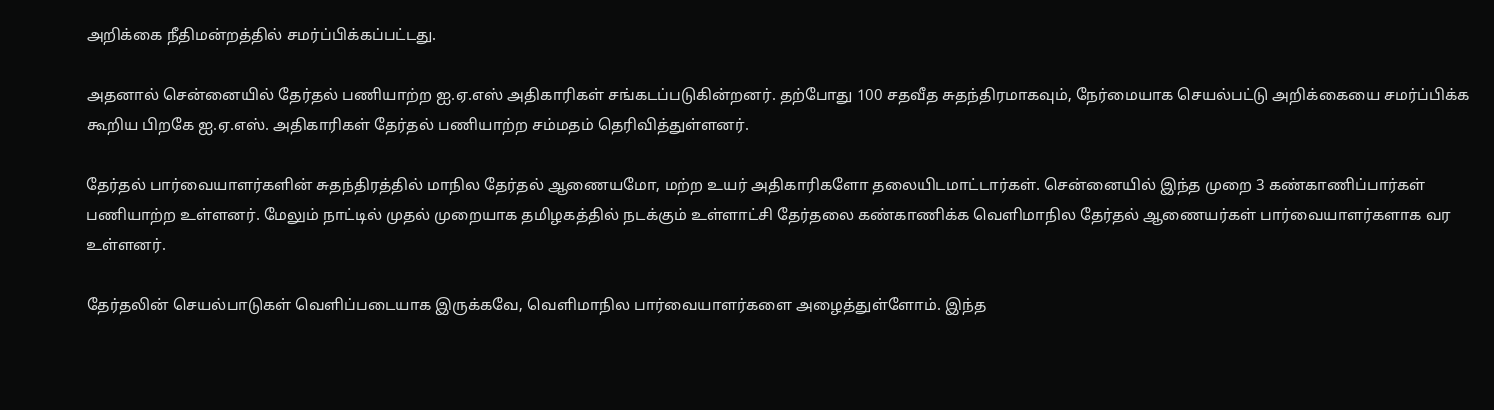அறிக்கை நீதிமன்றத்தில் சமர்ப்பிக்கப்பட்டது.

அதனால் சென்னையில் தேர்தல் பணியாற்ற ஐ.ஏ.எஸ் அதிகாரிகள் சங்கடப்படுகின்றனர். தற்போது 100 சதவீத சுதந்திரமாகவும், நேர்மையாக செயல்பட்டு அறிக்கையை சமர்ப்பிக்க கூறிய பிறகே ஐ.ஏ.எஸ். அதிகாரிகள் தேர்தல் பணியாற்ற சம்மதம் தெரிவித்துள்ளனர்.

தேர்தல் பார்வையாளர்களின் சுதந்திரத்தில் மாநில தேர்தல் ஆணையமோ, மற்ற உயர் அதிகாரிகளோ தலையிடமாட்டார்கள். சென்னையில் இந்த முறை 3 கண்காணிப்பார்கள் பணியாற்ற உள்ளனர். மேலும் நாட்டில் முதல் முறையாக தமிழகத்தில் நடக்கும் உள்ளாட்சி தேர்தலை கண்காணிக்க வெளிமாநில தேர்தல் ஆணையர்கள் பார்வையாளர்களாக வர உள்ளனர்.

தேர்தலின் செயல்பாடுகள் வெளிப்படையாக இருக்கவே, வெளிமாநில பார்வையாளர்களை அழைத்துள்ளோம். இந்த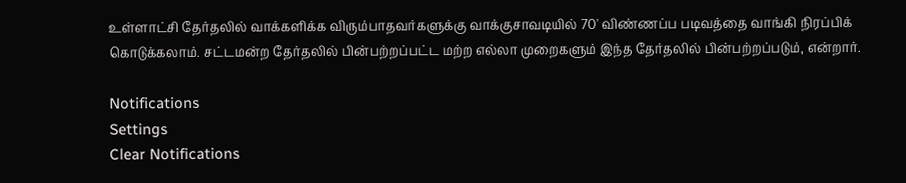உள்ளாட்சி தேர்தலில் வாக்களிக்க விரும்பாதவர்களுக்கு வாக்குசாவடியில் 70' விண்ணப்ப படிவத்தை வாங்கி நிரப்பிக் கொடுக்கலாம். சட்டமன்ற தேர்தலில் பின்பற்றப்பட்ட மற்ற எல்லா முறைகளும் இந்த தேர்தலில் பின்பற்றப்படும், என்றார்.

Notifications
Settings
Clear Notifications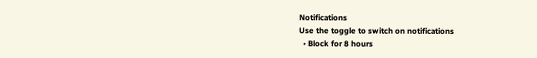Notifications
Use the toggle to switch on notifications
  • Block for 8 hours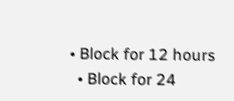• Block for 12 hours
  • Block for 24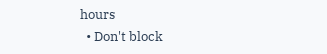hours
  • Don't block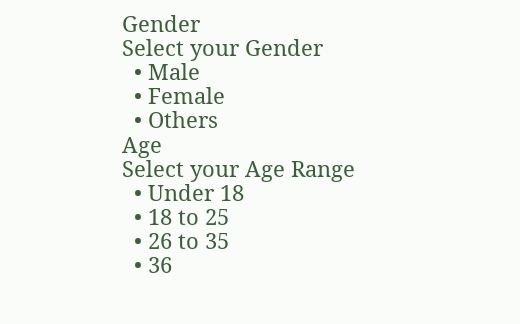Gender
Select your Gender
  • Male
  • Female
  • Others
Age
Select your Age Range
  • Under 18
  • 18 to 25
  • 26 to 35
  • 36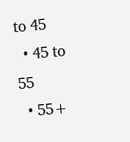to 45
  • 45 to 55
  • 55+